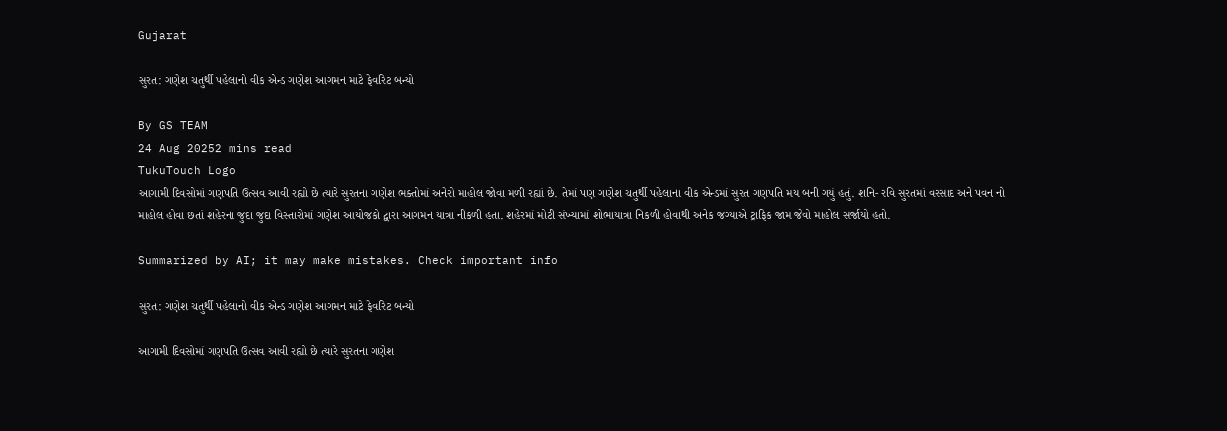Gujarat

સુરત: ગણેશ ચતુર્થી પહેલાનો વીક એન્ડ ગણેશ આગમન માટે ફેવરિટ બન્યો

By GS TEAM
24 Aug 20252 mins read
TukuTouch Logo
આગામી દિવસોમાં ગણપતિ ઉત્સવ આવી રહ્યો છે ત્યારે સુરતના ગણેશ ભક્તોમાં અનેરો માહોલ જોવા મળી રહ્યાં છે. તેમાં પણ ગણેશ ચતુર્થી પહેલાના વીક એન્ડમાં સુરત ગણપતિ મય બની ગયું હતું. શનિ- રવિ સુરતમાં વરસાદ અને પવન નો માહોલ હોવા છતાં શહેરના જુદા જુદા વિસ્તારોમાં ગણેશ આયોજકો દ્વારા આગમન યાત્રા નીકળી હતા. શહેરમાં મોટી સંખ્યામાં શોભાયાત્રા નિકળી હોવાથી અનેક જગ્યાએ ટ્રાફિક જામ જેવો માહોલ સર્જાયો હતો.

Summarized by AI; it may make mistakes. Check important info

સુરત: ગણેશ ચતુર્થી પહેલાનો વીક એન્ડ ગણેશ આગમન માટે ફેવરિટ બન્યો

આગામી દિવસોમાં ગણપતિ ઉત્સવ આવી રહ્યો છે ત્યારે સુરતના ગણેશ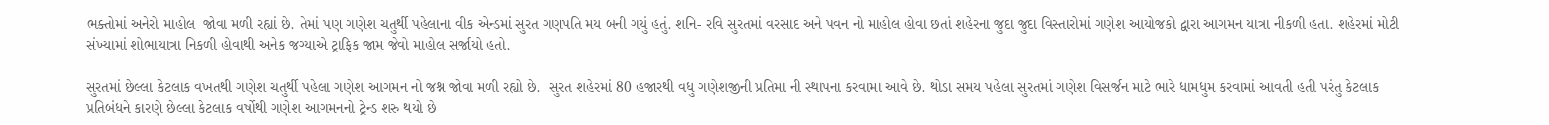ભક્તોમાં અનેરો માહોલ  જોવા મળી રહ્યાં છે. તેમાં પણ ગણેશ ચતુર્થી પહેલાના વીક એન્ડમાં સુરત ગણપતિ મય બની ગયું હતું. શનિ- રવિ સુરતમાં વરસાદ અને પવન નો માહોલ હોવા છતાં શહેરના જુદા જુદા વિસ્તારોમાં ગણેશ આયોજકો દ્વારા આગમન યાત્રા નીકળી હતા. શહેરમાં મોટી સંખ્યામાં શોભાયાત્રા નિકળી હોવાથી અનેક જગ્યાએ ટ્રાફિક જામ જેવો માહોલ સર્જાયો હતો.

સુરતમાં છેલ્લા કેટલાક વખતથી ગણેશ ચતુર્થી પહેલા ગણેશ આગમન નો જશ્ન જોવા મળી રહ્યો છે.  સુરત શહેરમાં 80 હજારથી વધુ ગણેશજીની પ્રતિમા ની સ્થાપના કરવામા આવે છે. થોડા સમય પહેલા સુરતમાં ગણેશ વિસર્જન માટે ભારે ધામધુમ કરવામાં આવતી હતી પરંતુ કેટલાક પ્રતિબંધને કારણે છેલ્લા કેટલાક વર્ષોથી ગણેશ આગમનનો ટ્રેન્ડ શરુ થયો છે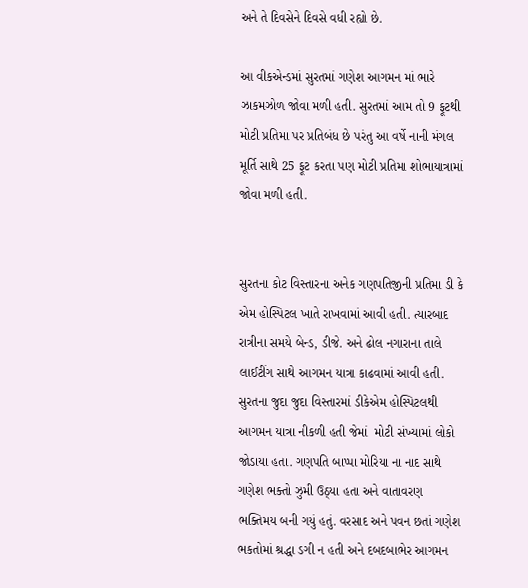અને તે દિવસેને દિવસે વધી રહ્યો છે.

આ વીકએન્ડમાં સુરતમાં ગણેશ આગમન માં ભારે ઝાકમઝોળ જોવા મળી હતી. સુરતમાં આમ તો 9 ફૂટથી મોટી પ્રતિમા પર પ્રતિબંધ છે પરંતુ આ વર્ષે નાની મંગલ મૂર્તિ સાથે 25 ફૂટ કરતા પણ મોટી પ્રતિમા શોભાયાત્રામાં જોવા મળી હતી.


સુરતના કોટ વિસ્તારના અનેક ગણપતિજીની પ્રતિમા ડી કે એમ હોસ્પિટલ ખાતે રાખવામાં આવી હતી. ત્યારબાદ રાત્રીના સમયે બેન્ડ, ડીજે. અને ઢોલ નગારાના તાલે લાઈટીંગ સાથે આગમન યાત્રા કાઢવામાં આવી હતી. સુરતના જુદા જુદા વિસ્તારમાં ડીકેએમ હોસ્પિટલથી આગમન યાત્રા નીકળી હતી જેમાં  મોટી સંખ્યામાં લોકો જોડાયા હતા. ગણપતિ બાપ્પા મોરિયા ના નાદ સાથે ગણેશ ભક્તો ઝુમી ઉઠ્યા હતા અને વાતાવરણ ભક્તિમય બની ગયું હતું. વરસાદ અને પવન છતાં ગણેશ ભકતોમાં શ્રદ્ધા ડગી ન હતી અને દબદબાભેર આગમન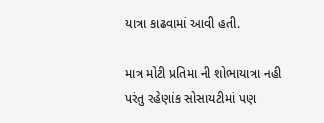યાત્રા કાઢવામાં આવી હતી.

માત્ર મોટી પ્રતિમા ની શોભાયાત્રા નહી પરંતુ રહેણાંક સોસાયટીમાં પણ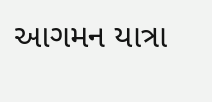આગમન યાત્રા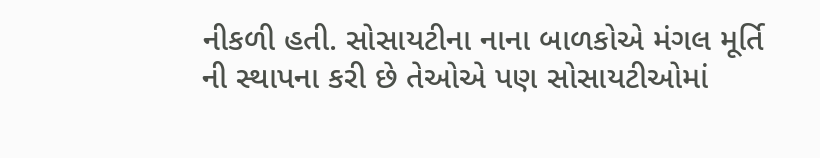નીકળી હતી. સોસાયટીના નાના બાળકોએ મંગલ મૂર્તિ ની સ્થાપના કરી છે તેઓએ પણ સોસાયટીઓમાં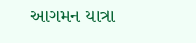આગમન યાત્રા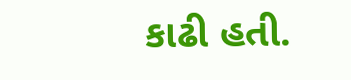કાઢી હતી.